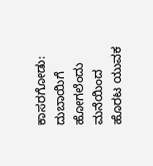ಕಾಸರಗೋಡು: ದುಬಾಯಿಗೆ ಹೋಗಲೆಂದು ಮನೆಯಿಂದ ಹೊರಟ ಯುವಕ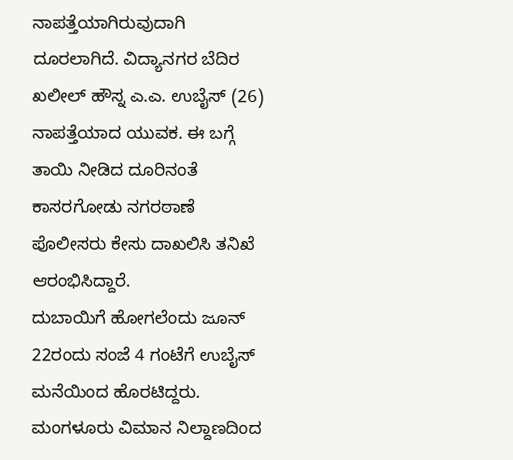ನಾಪತ್ತೆಯಾಗಿರುವುದಾಗಿ ದೂರಲಾಗಿದೆ. ವಿದ್ಯಾನಗರ ಬೆದಿರ ಖಲೀಲ್ ಹೌಸ್ನ ಎ.ಎ. ಉಬೈಸ್ (26) ನಾಪತ್ತೆಯಾದ ಯುವಕ. ಈ ಬಗ್ಗೆ ತಾಯಿ ನೀಡಿದ ದೂರಿನಂತೆ ಕಾಸರಗೋಡು ನಗರಠಾಣೆ ಪೊಲೀಸರು ಕೇಸು ದಾಖಲಿಸಿ ತನಿಖೆ ಆರಂಭಿಸಿದ್ದಾರೆ.
ದುಬಾಯಿಗೆ ಹೋಗಲೆಂದು ಜೂನ್ 22ರಂದು ಸಂಜೆ 4 ಗಂಟೆಗೆ ಉಬೈಸ್ ಮನೆಯಿಂದ ಹೊರಟಿದ್ದರು. ಮಂಗಳೂರು ವಿಮಾನ ನಿಲ್ದಾಣದಿಂದ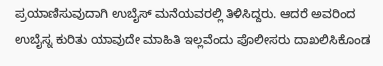ಪ್ರಯಾಣಿಸುವುದಾಗಿ ಉಬೈಸ್ ಮನೆಯವರಲ್ಲಿ ತಿಳಿಸಿದ್ದರು. ಆದರೆ ಅವರಿಂದ ಉಬೈಸ್ನ ಕುರಿತು ಯಾವುದೇ ಮಾಹಿತಿ ಇಲ್ಲವೆಂದು ಪೊಲೀಸರು ದಾಖಲಿಸಿಕೊಂಡ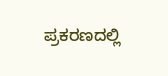ಪ್ರಕರಣದಲ್ಲಿ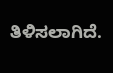ತಿಳಿಸಲಾಗಿದೆ.